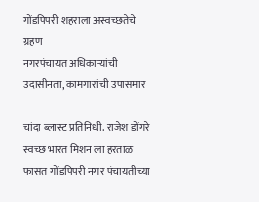गोंडपिपरी शहराला अस्वच्छतेचे ग्रहण
नगरपंचायत अधिकाऱ्यांची उदासीनता, कामगारांची उपासमार

चांदा ब्लास्ट प्रतिनिधी. राजेश डोंगरे
स्वच्छ भारत मिशन ला हरताळ फासत गोंडपिपरी नगर पंचायतीच्या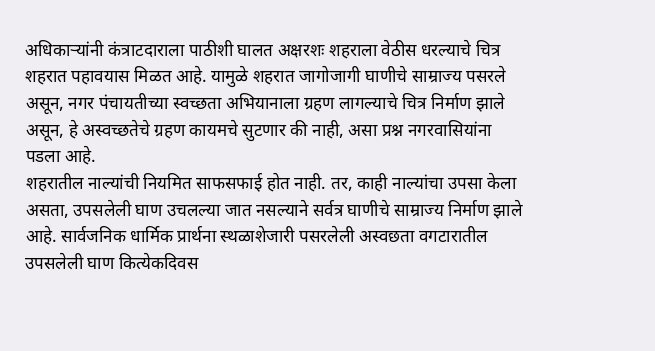अधिकाऱ्यांनी कंत्राटदाराला पाठीशी घालत अक्षरशः शहराला वेठीस धरल्याचे चित्र शहरात पहावयास मिळत आहे. यामुळे शहरात जागोजागी घाणीचे साम्राज्य पसरले असून, नगर पंचायतीच्या स्वच्छता अभियानाला ग्रहण लागल्याचे चित्र निर्माण झाले असून, हे अस्वच्छतेचे ग्रहण कायमचे सुटणार की नाही, असा प्रश्न नगरवासियांना पडला आहे.
शहरातील नाल्यांची नियमित साफसफाई होत नाही. तर, काही नाल्यांचा उपसा केला असता, उपसलेली घाण उचलल्या जात नसल्याने सर्वत्र घाणीचे साम्राज्य निर्माण झाले आहे. सार्वजनिक धार्मिक प्रार्थना स्थळाशेजारी पसरलेली अस्वछता वगटारातील उपसलेली घाण कित्येकदिवस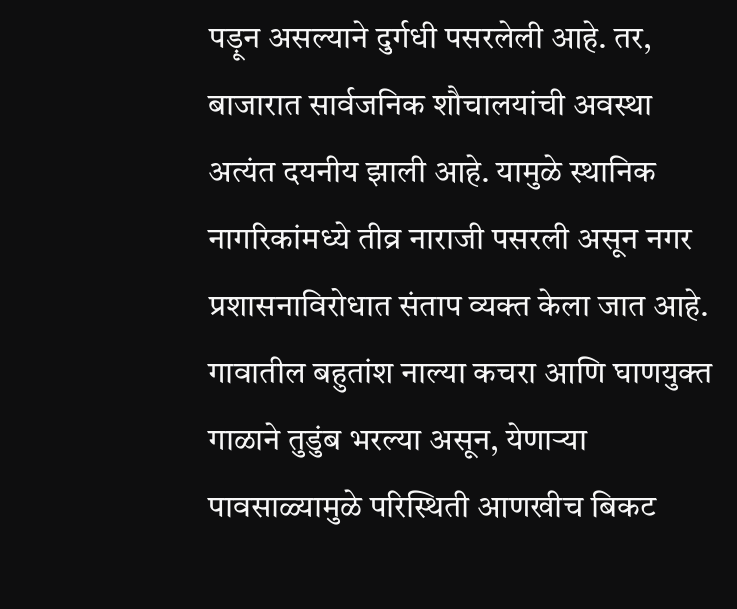पड़ून असल्याने दुर्गधी पसरलेली आहे. तर, बाजारात सार्वजनिक शौचालयांची अवस्था अत्यंत दयनीय झाली आहे. यामुळे स्थानिक नागरिकांमध्ये तीव्र नाराजी पसरली असून नगर प्रशासनाविरोधात संताप व्यक्त केला जात आहे. गावातील बहुतांश नाल्या कचरा आणि घाणयुक्त गाळाने तुडुंब भरल्या असून, येणाऱ्या पावसाळ्यामुळे परिस्थिती आणखीच बिकट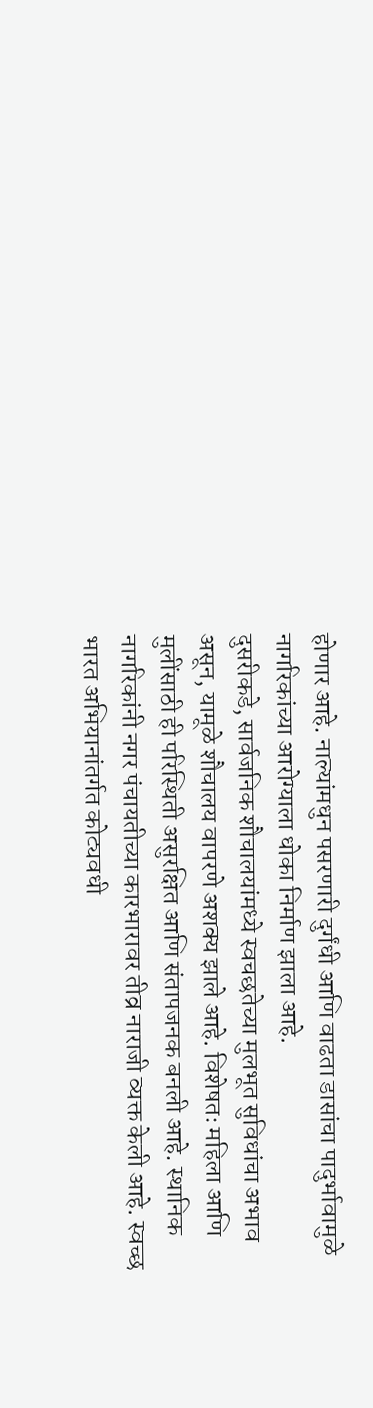होणार आहे. नाल्यांमधुन पसरणारी दुर्गंधी आणि वाढता डासांचा पादुर्भावामुळे नागरिकांच्या आरोग्याला धोका निर्माण झाला आहे.
दुसरीकडे, सार्वजनिक शौचालयांमध्ये स्वचछतेच्या मुलभूत सुविधांचा अभाव असून, यामूळे शौचालय वापरणे अशक्य झाले आहे. विशेषतः महिला आणि मुलींसाठी ही परिस्थिती असुरक्षित आणि संतापजनक बनली आहे. स्थानिक नागरिकांनी नगर पंचायतीच्या कारभारावर तीव्र नाराजी व्यक्त केली आहे. स्वच्छ भारत अभियानांतर्गत कोट्यवधी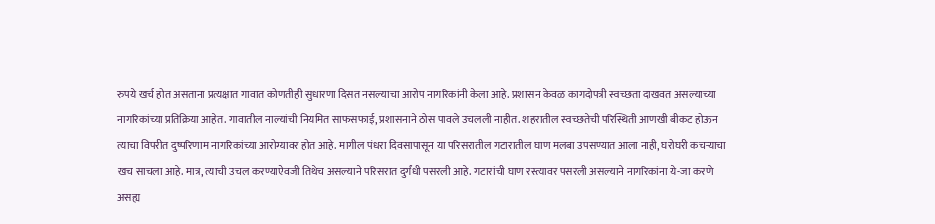रुपये खर्च होत असताना प्रत्यक्षात गावात कोणतीही सुधारणा दिसत नसल्याचा आरोप नागरिकांनी केला आहे. प्रशासन केवळ कागदोपत्री स्वच्छता दाखवत असल्याच्या नागरिकांच्या प्रतिक्रिया आहेत. गावातील नाल्यांची नियमित साफसफाई, प्रशासनाने ठोस पावले उचलली नाहीत. शहरातील स्वच्छतेची परिस्थिती आणखी बीकट होऊन त्याचा विपरीत दुष्परिणाम नागरिकांच्या आरोग्यावर होत आहे. मागील पंधरा दिवसापासून या परिसरातील गटारातील घाण मलबा उपसण्यात आला नाही, घरोघरी कचऱ्याचा खच साचला आहे. मात्र, त्याची उचल करण्याऐवजी तिथेच असल्याने परिसरात दुर्गंधी पसरली आहे. गटारांची घाण रस्त्यावर पसरली असल्याने नागरिकांना ये-जा करणे असह्य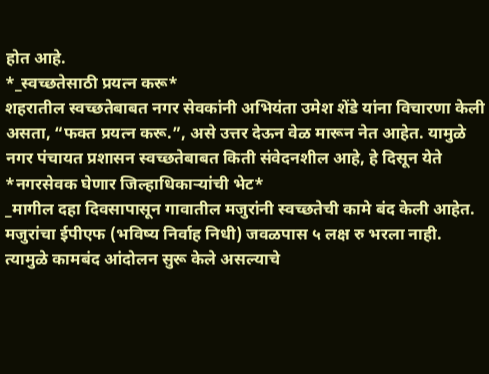होत आहे.
*_स्वच्छतेसाठी प्रयत्न करू*
शहरातील स्वच्छतेबाबत नगर सेवकांनी अभियंता उमेश शेंडे यांना विचारणा केली असता, “फक्त प्रयत्न करू.”, असे उत्तर देऊन वेळ मारून नेत आहेत. यामुळे नगर पंचायत प्रशासन स्वच्छतेबाबत किती संवेदनशील आहे, हे दिसून येते
*नगरसेवक घेणार जिल्हाधिकाऱ्यांची भेट*
_मागील दहा दिवसापासून गावातील मजुरांनी स्वच्छतेची कामे बंद केली आहेत. मजुरांचा ईपीएफ (भविष्य निर्वाह निधी) जवळपास ५ लक्ष रु भरला नाही. त्यामुळे कामबंद आंदोलन सुरू केले असल्याचे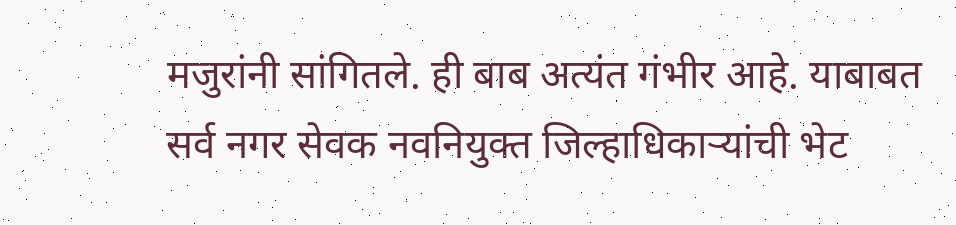मजुरांनी सांगितले. ही बाब अत्यंत गंभीर आहे. याबाबत सर्व नगर सेवक नवनियुक्त जिल्हाधिकाऱ्यांची भेट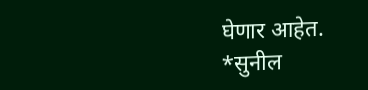घेणार आहेत.
*सुनील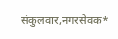संकुलवार,नगरसेवक*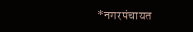*नगरपंचायत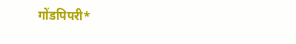गोंडपिपरी*